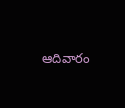ఆదివారం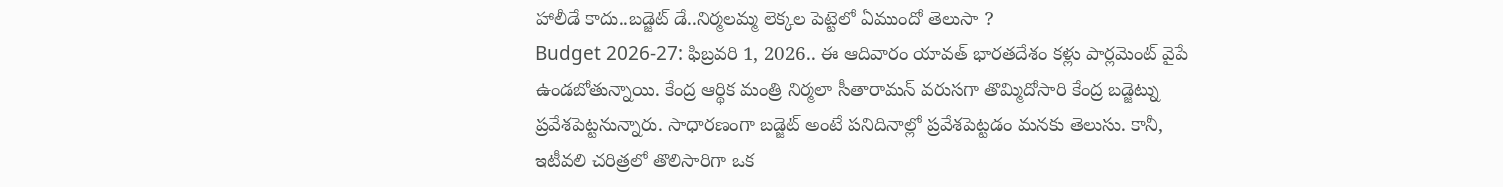హాలీడే కాదు..బడ్జెట్ డే..నిర్మలమ్మ లెక్కల పెట్టెలో ఏముందో తెలుసా ?
Budget 2026-27: ఫిబ్రవరి 1, 2026.. ఈ ఆదివారం యావత్ భారతదేశం కళ్లు పార్లమెంట్ వైపే ఉండబోతున్నాయి. కేంద్ర ఆర్థిక మంత్రి నిర్మలా సీతారామన్ వరుసగా తొమ్మిదోసారి కేంద్ర బడ్జెట్ను ప్రవేశపెట్టనున్నారు. సాధారణంగా బడ్జెట్ అంటే పనిదినాల్లో ప్రవేశపెట్టడం మనకు తెలుసు. కానీ, ఇటీవలి చరిత్రలో తొలిసారిగా ఒక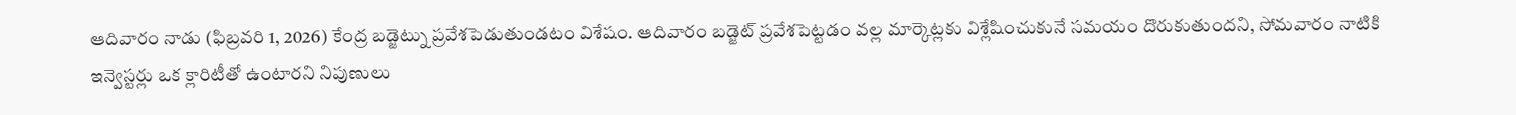ఆదివారం నాడు (ఫిబ్రవరి 1, 2026) కేంద్ర బడ్జెట్ను ప్రవేశపెడుతుండటం విశేషం. ఆదివారం బడ్జెట్ ప్రవేశపెట్టడం వల్ల మార్కెట్లకు విశ్లేషించుకునే సమయం దొరుకుతుందని, సోమవారం నాటికి ఇన్వెస్టర్లు ఒక క్లారిటీతో ఉంటారని నిపుణులు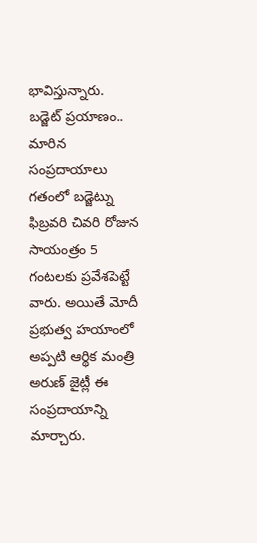భావిస్తున్నారు.
బడ్జెట్ ప్రయాణం.. మారిన సంప్రదాయాలు
గతంలో బడ్జెట్ను ఫిబ్రవరి చివరి రోజున సాయంత్రం 5 గంటలకు ప్రవేశపెట్టే వారు. అయితే మోదీ ప్రభుత్వ హయాంలో అప్పటి ఆర్థిక మంత్రి అరుణ్ జైట్లీ ఈ సంప్రదాయాన్ని మార్చారు.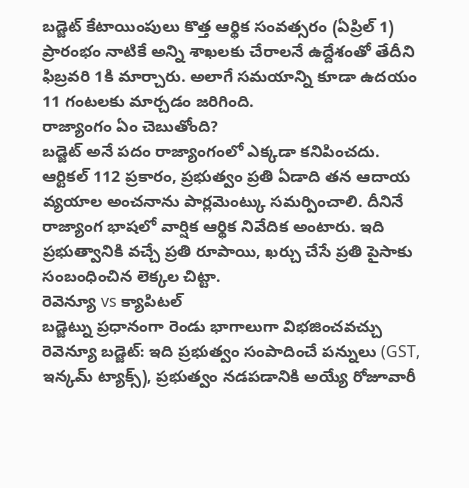బడ్జెట్ కేటాయింపులు కొత్త ఆర్థిక సంవత్సరం (ఏప్రిల్ 1) ప్రారంభం నాటికే అన్ని శాఖలకు చేరాలనే ఉద్దేశంతో తేదీని ఫిబ్రవరి 1కి మార్చారు. అలాగే సమయాన్ని కూడా ఉదయం 11 గంటలకు మార్చడం జరిగింది.
రాజ్యాంగం ఏం చెబుతోంది?
బడ్జెట్ అనే పదం రాజ్యాంగంలో ఎక్కడా కనిపించదు. ఆర్టికల్ 112 ప్రకారం, ప్రభుత్వం ప్రతి ఏడాది తన ఆదాయ వ్యయాల అంచనాను పార్లమెంట్కు సమర్పించాలి. దీనినే రాజ్యాంగ భాషలో వార్షిక ఆర్థిక నివేదిక అంటారు. ఇది ప్రభుత్వానికి వచ్చే ప్రతి రూపాయి, ఖర్చు చేసే ప్రతి పైసాకు సంబంధించిన లెక్కల చిట్టా.
రెవెన్యూ vs క్యాపిటల్
బడ్జెట్ను ప్రధానంగా రెండు భాగాలుగా విభజించవచ్చు
రెవెన్యూ బడ్జెట్: ఇది ప్రభుత్వం సంపాదించే పన్నులు (GST, ఇన్కమ్ ట్యాక్స్), ప్రభుత్వం నడపడానికి అయ్యే రోజూవారీ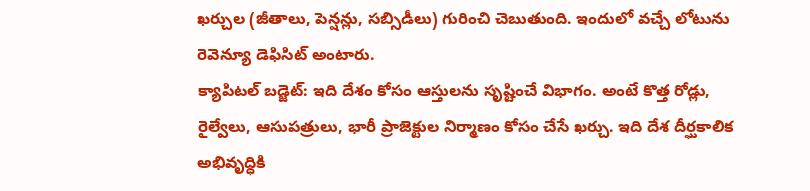ఖర్చుల (జీతాలు, పెన్షన్లు, సబ్సిడీలు) గురించి చెబుతుంది. ఇందులో వచ్చే లోటును రెవెన్యూ డెఫిసిట్ అంటారు.
క్యాపిటల్ బడ్జెట్: ఇది దేశం కోసం ఆస్తులను సృష్టించే విభాగం. అంటే కొత్త రోడ్లు, రైల్వేలు, ఆసుపత్రులు, భారీ ప్రాజెక్టుల నిర్మాణం కోసం చేసే ఖర్చు. ఇది దేశ దీర్ఘకాలిక అభివృద్ధికి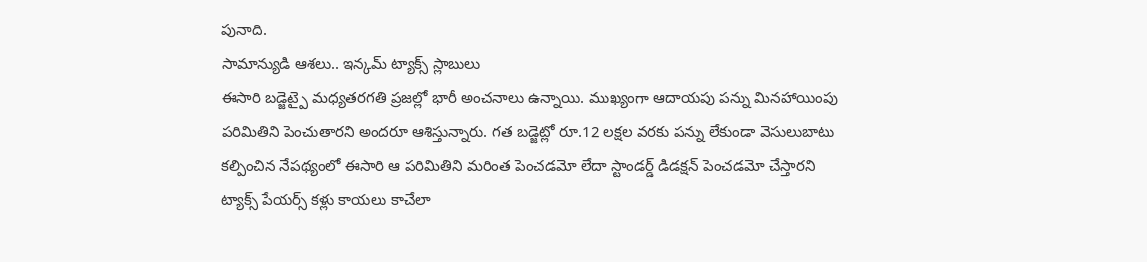పునాది.
సామాన్యుడి ఆశలు.. ఇన్కమ్ ట్యాక్స్ స్లాబులు
ఈసారి బడ్జెట్పై మధ్యతరగతి ప్రజల్లో భారీ అంచనాలు ఉన్నాయి. ముఖ్యంగా ఆదాయపు పన్ను మినహాయింపు పరిమితిని పెంచుతారని అందరూ ఆశిస్తున్నారు. గత బడ్జెట్లో రూ.12 లక్షల వరకు పన్ను లేకుండా వెసులుబాటు కల్పించిన నేపథ్యంలో ఈసారి ఆ పరిమితిని మరింత పెంచడమో లేదా స్టాండర్డ్ డిడక్షన్ పెంచడమో చేస్తారని ట్యాక్స్ పేయర్స్ కళ్లు కాయలు కాచేలా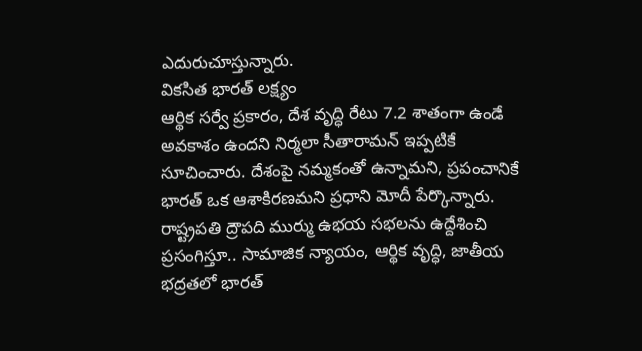ఎదురుచూస్తున్నారు.
వికసిత భారత్ లక్ష్యం
ఆర్థిక సర్వే ప్రకారం, దేశ వృద్ధి రేటు 7.2 శాతంగా ఉండే అవకాశం ఉందని నిర్మలా సీతారామన్ ఇప్పటికే సూచించారు. దేశంపై నమ్మకంతో ఉన్నామని, ప్రపంచానికే భారత్ ఒక ఆశాకిరణమని ప్రధాని మోదీ పేర్కొన్నారు. రాష్ట్రపతి ద్రౌపది ముర్ము ఉభయ సభలను ఉద్దేశించి ప్రసంగిస్తూ.. సామాజిక న్యాయం, ఆర్థిక వృద్ధి, జాతీయ భద్రతలో భారత్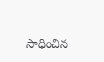సాధించిన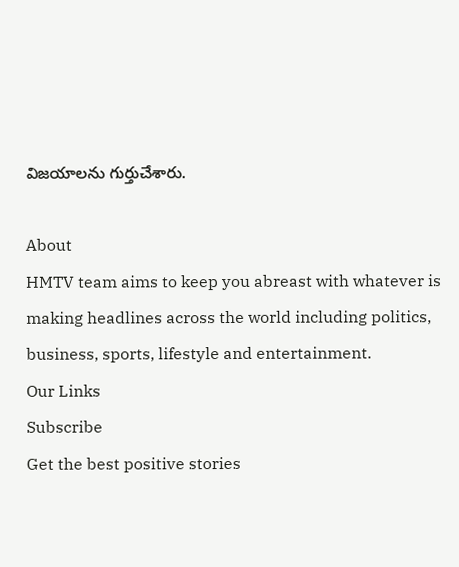విజయాలను గుర్తుచేశారు.

About
HMTV team aims to keep you abreast with whatever is making headlines across the world including politics, business, sports, lifestyle and entertainment.
Our Links
Subscribe
Get the best positive stories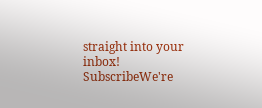straight into your inbox!
SubscribeWe're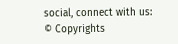social, connect with us:
© Copyrights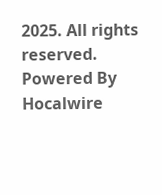2025. All rights reserved.
Powered By Hocalwire